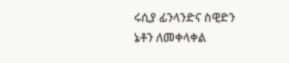ሩሲያ ፊንላንድና ስዊድን ኔቶን ለመቀላቀል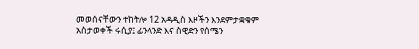መወሰናቸውን ተከትሎ 12 አዳዲስ እዞችን እንደምታቋቁም አስታወቀች ሩሲያ፤ ፊንላንድ እና ስዊድን የሰሜን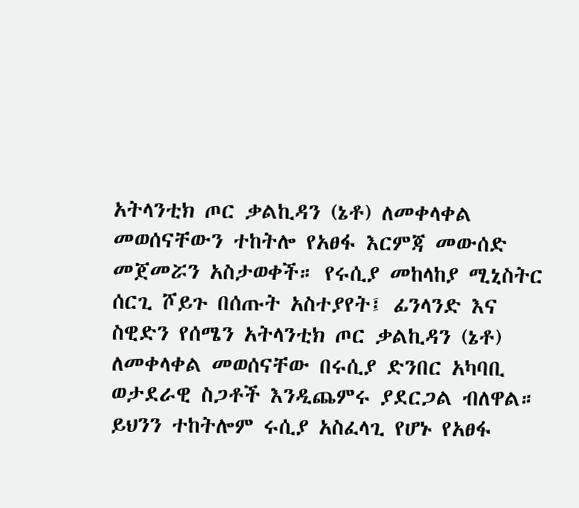አትላንቲክ ጦር ቃልኪዳን (ኔቶ) ለመቀላቀል መወሰናቸውን ተከትሎ የአፀፋ እርምጃ መውሰድ መጀመሯን አስታወቀች። የሩሲያ መከላከያ ሚኒስትር ሰርጊ ሾይጉ በሰጡት አስተያየት፤ ፊንላንድ እና ስዊድን የሰሜን አትላንቲክ ጦር ቃልኪዳን (ኔቶ) ለመቀላቀል መወሰናቸው በሩሲያ ድንበር አካባቢ ወታደራዊ ስጋቶች እንዲጨምሩ ያደርጋል ብለዋል። ይህንን ተከትሎም ሩሲያ አስፈላጊ የሆኑ የአፀፋ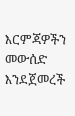እርምጃዎችን መውሰድ እንደጀመረች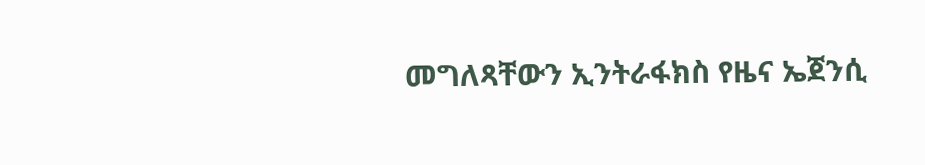መግለጻቸውን ኢንትራፋክስ የዜና ኤጀንሲ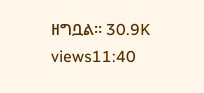ዘግቧል። 30.9K views11:40